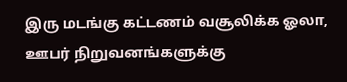இரு மடங்கு கட்டணம் வசூலிக்க ஓலா, ஊபர் நிறுவனங்களுக்கு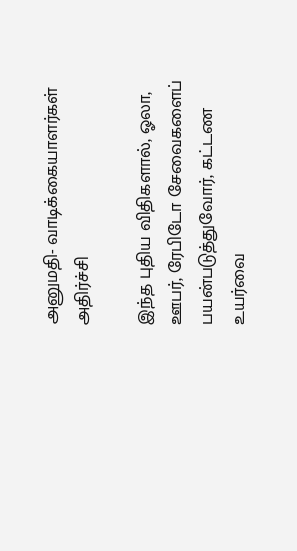அனுமதி- வாடிக்கையாளர்கள் அதிர்ச்சி

இந்த புதிய விதிகளால், ஓலா, ஊபர், ரேபிடோ சேவைகளைப் பயன்படுத்துவோர், கட்டண உயர்வை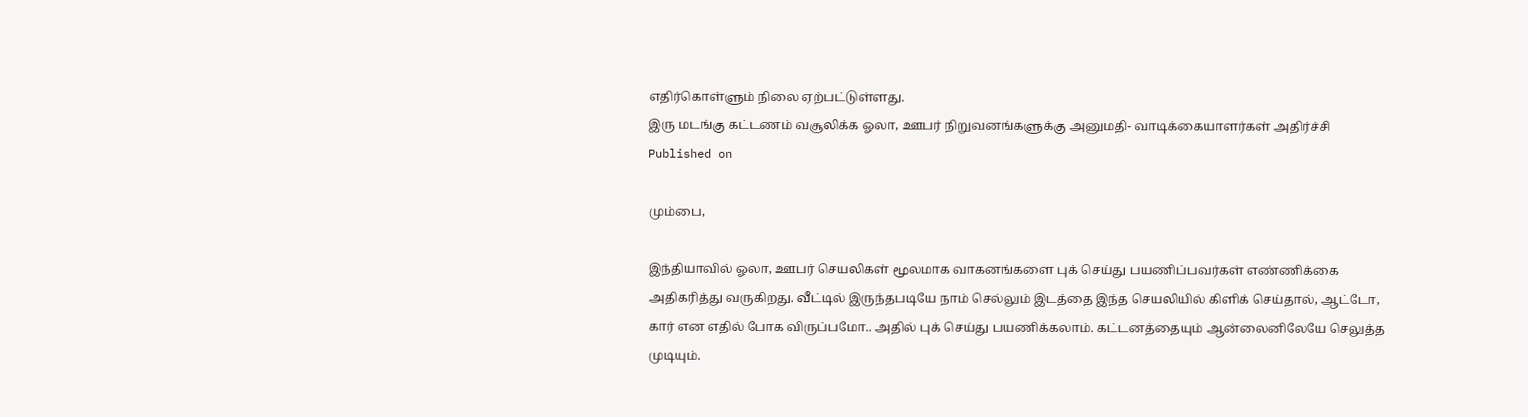எதிர்கொள்ளும் நிலை ஏற்பட்டுள்ளது.
இரு மடங்கு கட்டணம் வசூலிக்க ஓலா, ஊபர் நிறுவனங்களுக்கு அனுமதி- வாடிக்கையாளர்கள் அதிர்ச்சி
Published on

மும்பை,

இந்தியாவில் ஓலா, ஊபர் செயலிகள் மூலமாக வாகனங்களை புக் செய்து பயணிப்பவர்கள் எண்ணிக்கை அதிகரித்து வருகிறது. வீட்டில் இருந்தபடியே நாம் செல்லும் இடத்தை இந்த செயலியில் கிளிக் செய்தால், ஆட்டோ, கார் என எதில் போக விருப்பமோ.. அதில் புக் செய்து பயணிக்கலாம். கட்டனத்தையும் ஆன்லைனிலேயே செலுத்த முடியும்.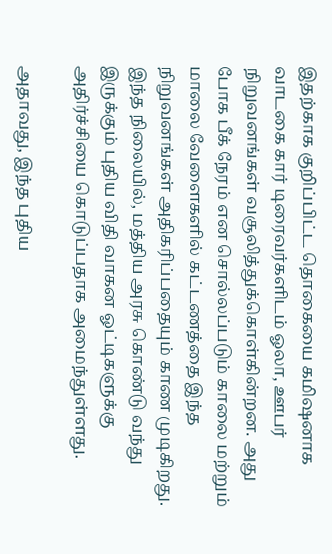இதற்காக குறிப்பிட்ட தொகையை கமிஷனாக வாடகை கார் டிரைவர்களிடம் ஓலா, ஊபர் நிறுவனங்கள் வசூலித்துக்கொள்கின்றன. அது போக பீக் நேரம் என சொல்லப்படும் காலை மற்றும் மாலை வேளைகளில் கட்டணத்தை இந்த நிறுவனங்கள் அதிகரிப்பதையும் காண முடிகிறது. இந்த நிலையில், மத்திய அரசு கொண்டு வந்து இருக்கும் புதிய விதி வாகன ஓட்டிகளுக்கு அதிர்ச்சியை கொடுப்பதாக அமைந்துள்ளது.

அதாவது, இந்த புதிய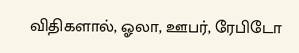விதிகளால், ஓலா, ஊபர், ரேபிடோ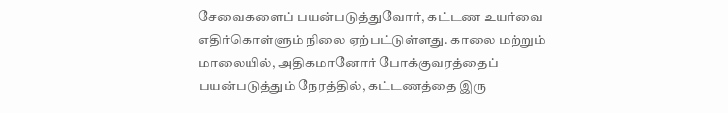சேவைகளைப் பயன்படுத்துவோர், கட்டண உயர்வை எதிர்கொள்ளும் நிலை ஏற்பட்டுள்ளது. காலை மற்றும் மாலையில், அதிகமானோர் போக்குவரத்தைப் பயன்படுத்தும் நேரத்தில், கட்டணத்தை இரு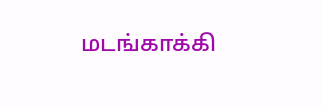மடங்காக்கி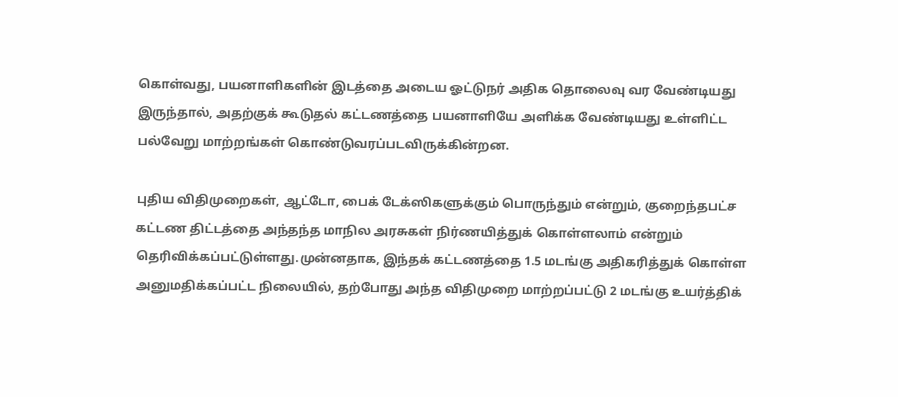கொள்வது, பயனாளிகளின் இடத்தை அடைய ஓட்டுநர் அதிக தொலைவு வர வேண்டியது இருந்தால், அதற்குக் கூடுதல் கட்டணத்தை பயனாளியே அளிக்க வேண்டியது உள்ளிட்ட பல்வேறு மாற்றங்கள் கொண்டுவரப்படவிருக்கின்றன.

புதிய விதிமுறைகள், ஆட்டோ, பைக் டேக்ஸிகளுக்கும் பொருந்தும் என்றும், குறைந்தபட்ச கட்டண திட்டத்தை அந்தந்த மாநில அரசுகள் நிர்ணயித்துக் கொள்ளலாம் என்றும் தெரிவிக்கப்பட்டுள்ளது.முன்னதாக, இந்தக் கட்டணத்தை 1.5 மடங்கு அதிகரித்துக் கொள்ள அனுமதிக்கப்பட்ட நிலையில், தற்போது அந்த விதிமுறை மாற்றப்பட்டு 2 மடங்கு உயர்த்திக்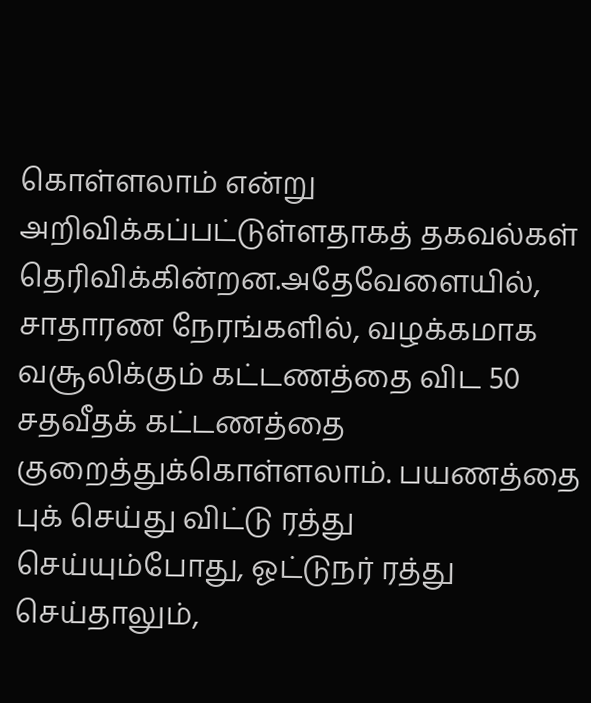கொள்ளலாம் என்று அறிவிக்கப்பட்டுள்ளதாகத் தகவல்கள் தெரிவிக்கின்றன.அதேவேளையில், சாதாரண நேரங்களில், வழக்கமாக வசூலிக்கும் கட்டணத்தை விட 50 சதவீதக் கட்டணத்தை குறைத்துக்கொள்ளலாம். பயணத்தை புக் செய்து விட்டு ரத்து செய்யும்போது, ஓட்டுநர் ரத்து செய்தாலும்,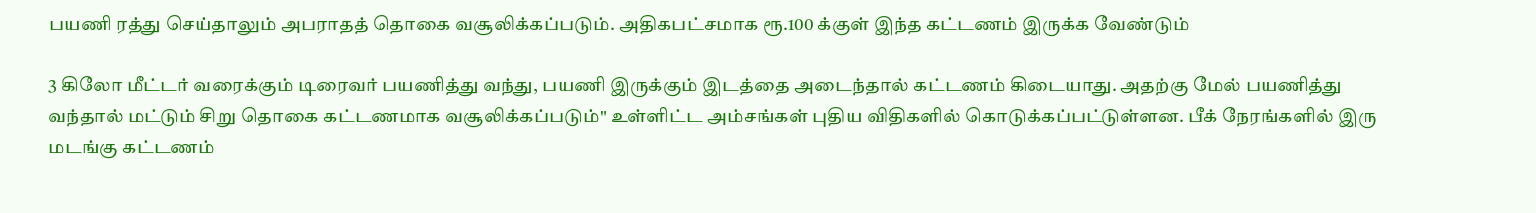பயணி ரத்து செய்தாலும் அபராதத் தொகை வசூலிக்கப்படும். அதிகபட்சமாக ரூ.100 க்குள் இந்த கட்டணம் இருக்க வேண்டும்

3 கிலோ மீட்டர் வரைக்கும் டிரைவர் பயணித்து வந்து, பயணி இருக்கும் இடத்தை அடைந்தால் கட்டணம் கிடையாது. அதற்கு மேல் பயணித்து வந்தால் மட்டும் சிறு தொகை கட்டணமாக வசூலிக்கப்படும்" உள்ளிட்ட அம்சங்கள் புதிய விதிகளில் கொடுக்கப்பட்டுள்ளன. பீக் நேரங்களில் இரு மடங்கு கட்டணம்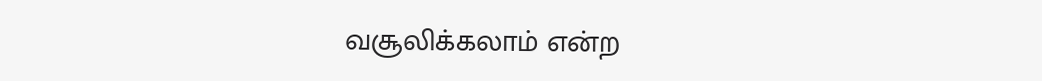வசூலிக்கலாம் என்ற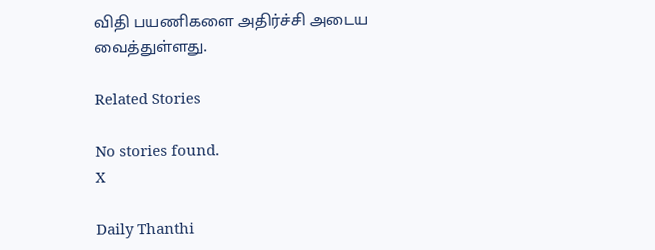விதி பயணிகளை அதிர்ச்சி அடைய வைத்துள்ளது.

Related Stories

No stories found.
X

Daily Thanthi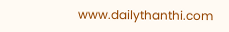www.dailythanthi.com